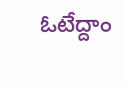ఓటేద్దాం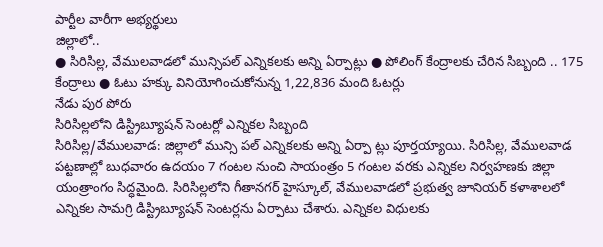పార్టీల వారీగా అభ్యర్థులు
జిల్లాలో..
● సిరిసిల్ల, వేములవాడలో మున్సిపల్ ఎన్నికలకు అన్ని ఏర్పాట్లు ● పోలింగ్ కేంద్రాలకు చేరిన సిబ్బంది .. 175 కేంద్రాలు ● ఓటు హక్కు వినియోగించుకోనున్న 1,22,836 మంది ఓటర్లు
నేడు పుర పోరు
సిరిసిల్లలోని డిస్ట్రిబ్యూషన్ సెంటర్లో ఎన్నికల సిబ్బంది
సిరిసిల్ల/వేములవాడ: జిల్లాలో మున్సి పల్ ఎన్నికలకు అన్ని ఏర్పా ట్లు పూర్తయ్యాయి. సిరిసిల్ల, వేములవాడ పట్టణాల్లో బుధవారం ఉదయం 7 గంటల నుంచి సాయంత్రం 5 గంటల వరకు ఎన్నికల నిర్వహణకు జిల్లా యంత్రాంగం సిద్ధమైంది. సిరిసిల్లలోని గీతానగర్ హైస్కూల్, వేములవాడలో ప్రభుత్వ జూనియర్ కళాశాలలో ఎన్నికల సామగ్రి డిస్ట్రిబ్యూషన్ సెంటర్లను ఏర్పాటు చేశారు. ఎన్నికల విధులకు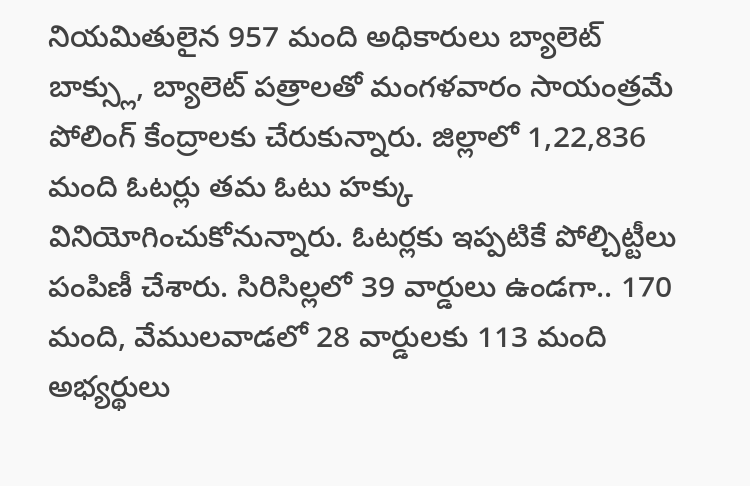నియమితులైన 957 మంది అధికారులు బ్యాలెట్ బాక్స్లు, బ్యాలెట్ పత్రాలతో మంగళవారం సాయంత్రమే పోలింగ్ కేంద్రాలకు చేరుకున్నారు. జిల్లాలో 1,22,836 మంది ఓటర్లు తమ ఓటు హక్కు వినియోగించుకోనున్నారు. ఓటర్లకు ఇప్పటికే పోల్చిట్టీలు పంపిణీ చేశారు. సిరిసిల్లలో 39 వార్డులు ఉండగా.. 170 మంది, వేములవాడలో 28 వార్డులకు 113 మంది అభ్యర్థులు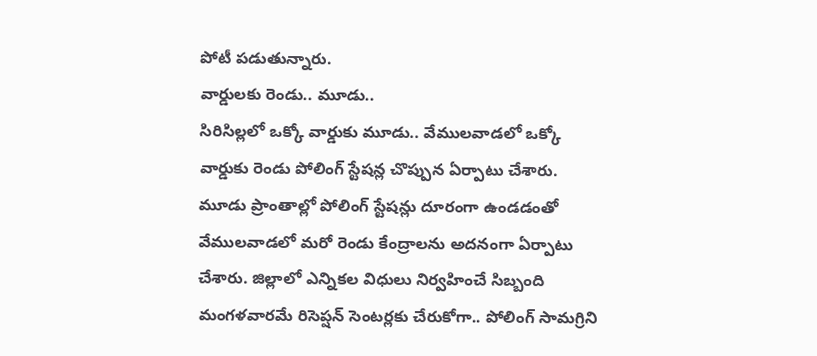పోటీ పడుతున్నారు.
వార్డులకు రెండు.. మూడు..
సిరిసిల్లలో ఒక్కో వార్డుకు మూడు.. వేములవాడలో ఒక్కో వార్డుకు రెండు పోలింగ్ స్టేషన్ల చొప్పున ఏర్పాటు చేశారు. మూడు ప్రాంతాల్లో పోలింగ్ స్టేషన్లు దూరంగా ఉండడంతో వేములవాడలో మరో రెండు కేంద్రాలను అదనంగా ఏర్పాటు చేశారు. జిల్లాలో ఎన్నికల విధులు నిర్వహించే సిబ్బంది మంగళవారమే రిసెప్షన్ సెంటర్లకు చేరుకోగా.. పోలింగ్ సామగ్రిని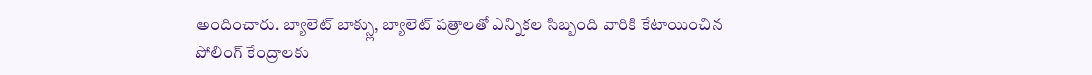అందించారు. బ్యాలెట్ బాక్స్లు, బ్యాలెట్ పత్రాలతో ఎన్నికల సిబ్బంది వారికి కేటాయించిన పోలింగ్ కేంద్రాలకు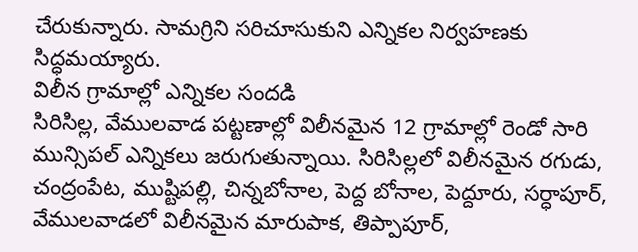చేరుకున్నారు. సామగ్రిని సరిచూసుకుని ఎన్నికల నిర్వహణకు సిద్ధమయ్యారు.
విలీన గ్రామాల్లో ఎన్నికల సందడి
సిరిసిల్ల, వేములవాడ పట్టణాల్లో విలీనమైన 12 గ్రామాల్లో రెండో సారి మున్సిపల్ ఎన్నికలు జరుగుతున్నాయి. సిరిసిల్లలో విలీనమైన రగుడు, చంద్రంపేట, ముష్టిపల్లి, చిన్నబోనాల, పెద్ద బోనాల, పెద్దూరు, సర్ధాపూర్, వేములవాడలో విలీనమైన మారుపాక, తిప్పాపూర్,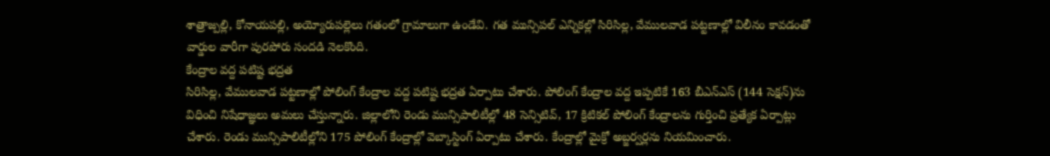శాత్రాజ్పల్లి, కోనాయపల్లి, అయ్యోరుపల్లెలు గతంలో గ్రామాలుగా ఉండేవి. గత మున్సిపల్ ఎన్నికల్లో సిరిసిల్ల, వేములవాడ పట్టణాల్లో విలీనం కావడంతో వార్డుల వారీగా పురపోరు సందడి నెలకొంది.
కేంద్రాల వద్ద పటిష్ట భద్రత
సిరిసిల్ల, వేములవాడ పట్టణాల్లో పోలింగ్ కేంద్రాల వద్ద పటిష్ట భద్రత ఏర్పాటు చేశారు. పోలింగ్ కేంద్రాల వద్ద ఇప్పటికే 163 బీఎన్ఎస్ (144 సెక్షన్)ను విధించి నిషేధాజ్ఞలు అమలు చేస్తున్నారు. జిల్లాలోని రెండు మున్సిపాలిటీల్లో 48 సెన్సిటివ్, 17 క్రిటికల్ పోలింగ్ కేంద్రాలను గుర్తించి ప్రత్యేక ఏర్పాట్లు చేశారు. రెండు మున్సిపాలిటీల్లోని 175 పోలింగ్ కేంద్రాల్లో వెబ్కాస్టింగ్ ఏర్పాటు చేశారు. కేంద్రాల్లో మైక్రో అబ్జర్వర్లను నియమించారు.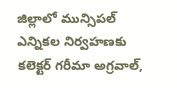జిల్లాలో మున్సిపల్ ఎన్నికల నిర్వహణకు కలెక్టర్ గరీమా అగ్రవాల్,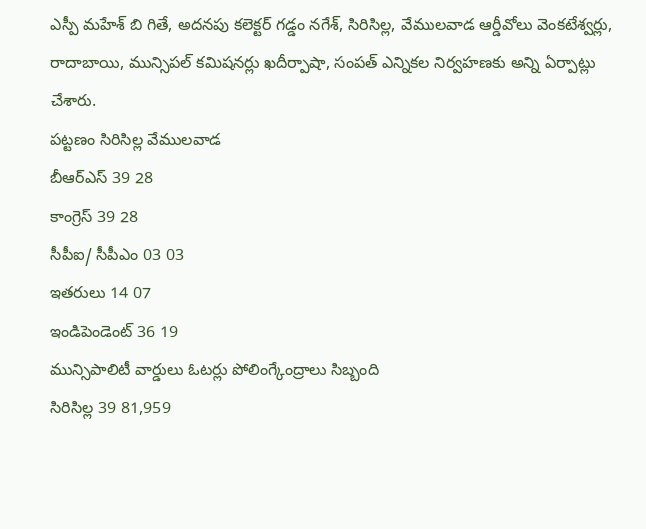ఎస్పీ మహేశ్ బి గితే, అదనపు కలెక్టర్ గడ్డం నగేశ్, సిరిసిల్ల, వేములవాడ ఆర్డీవోలు వెంకటేశ్వర్లు, రాదాబాయి, మున్సిపల్ కమిషనర్లు ఖదీర్పాషా, సంపత్ ఎన్నికల నిర్వహణకు అన్ని ఏర్పాట్లు చేశారు.
పట్టణం సిరిసిల్ల వేములవాడ
బీఆర్ఎస్ 39 28
కాంగ్రెస్ 39 28
సీపీఐ/ సీపీఎం 03 03
ఇతరులు 14 07
ఇండిపెండెంట్ 36 19
మున్సిపాలిటీ వార్డులు ఓటర్లు పోలింగ్కేంద్రాలు సిబ్బంది
సిరిసిల్ల 39 81,959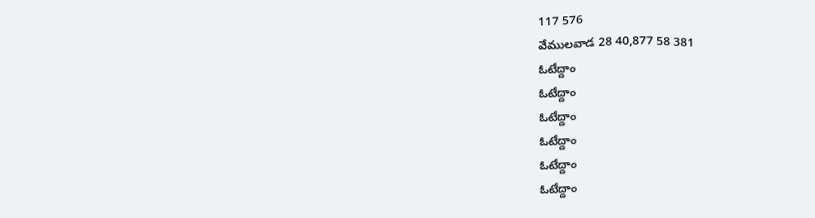117 576
వేములవాడ 28 40,877 58 381
ఓటేద్దాం
ఓటేద్దాం
ఓటేద్దాం
ఓటేద్దాం
ఓటేద్దాం
ఓటేద్దాం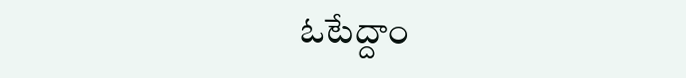ఓటేద్దాం